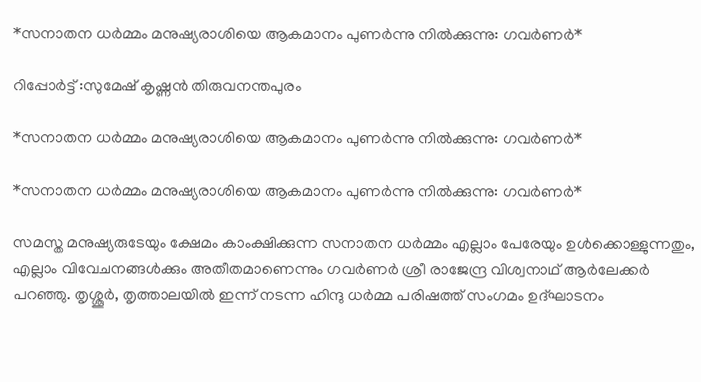*സനാതന ധർമ്മം മനുഷ്യരാശിയെ ആകമാനം പുണർന്നു നിൽക്കുന്നു: ഗവർണർ*

റിപ്പോർട്ട്‌ :സുമേഷ് കൃഷ്ണൻ തിരുവനന്തപുരം

*സനാതന ധർമ്മം മനുഷ്യരാശിയെ ആകമാനം പുണർന്നു നിൽക്കുന്നു: ഗവർണർ*

*സനാതന ധർമ്മം മനുഷ്യരാശിയെ ആകമാനം പുണർന്നു നിൽക്കുന്നു: ഗവർണർ*

സമസ്ത മനുഷ്യരുടേയും ക്ഷേമം കാംക്ഷിക്കുന്ന സനാതന ധർമ്മം എല്ലാം പേരേയും ഉൾക്കൊള്ളുന്നതും, എല്ലാം വിവേചനങ്ങൾക്കും അതീതമാണെന്നും ഗവർണർ ശ്രീ രാജേന്ദ്ര വിശ്വനാഥ് ആർലേക്കർ പറഞ്ഞു. തൃശ്ശൂർ, തൃത്താലയിൽ ഇന്ന് നടന്ന ഹിന്ദു ധർമ്മ പരിഷത്ത് സംഗമം ഉദ്ഘാടനം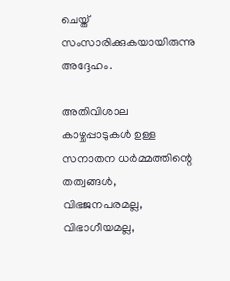ചെയ്ത് സംസാരിക്കുകയായിരുന്നു അദ്ദേഹം.

അതിവിശാല കാഴ്ചപ്പാടുകൾ ഉള്ള സനാതന ധർമ്മത്തിന്റെ തത്വങ്ങൾ, വിഭജനപരമല്ല, വിഭാഗീയമല്ല,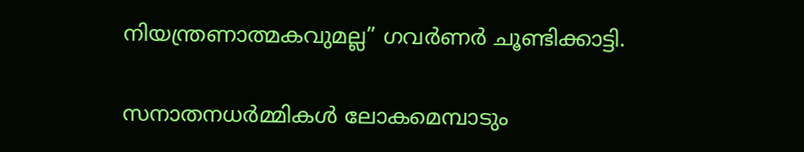നിയന്ത്രണാത്മകവുമല്ല” ഗവർണർ ചൂണ്ടിക്കാട്ടി.

സനാതനധർമ്മികൾ ലോകമെമ്പാടും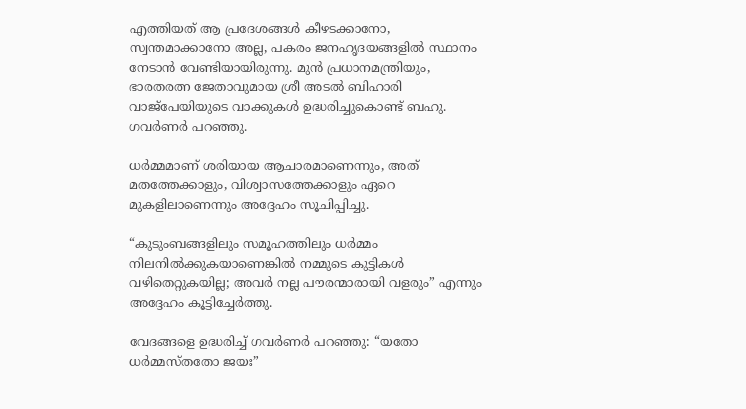എത്തിയത് ആ പ്രദേശങ്ങൾ കീഴടക്കാനോ, സ്വന്തമാക്കാനോ അല്ല, പകരം ജനഹൃദയങ്ങളിൽ സ്ഥാനം നേടാൻ വേണ്ടിയായിരുന്നു. മുൻ പ്രധാനമന്ത്രിയും, ഭാരതരത്ന ജേതാവുമായ ശ്രീ അടൽ ബിഹാരി വാജ്പേയിയുടെ വാക്കുകൾ ഉദ്ധരിച്ചുകൊണ്ട് ബഹു. ഗവർണർ പറഞ്ഞു.

ധർമ്മമാണ് ശരിയായ ആചാരമാണെന്നും, അത് മതത്തേക്കാളും, വിശ്വാസത്തേക്കാളും ഏറെ മുകളിലാണെന്നും അദ്ദേഹം സൂചിപ്പിച്ചു.

“കുടുംബങ്ങളിലും സമൂഹത്തിലും ധർമ്മം നിലനിൽക്കുകയാണെങ്കിൽ നമ്മുടെ കുട്ടികൾ വഴിതെറ്റുകയില്ല; അവർ നല്ല പൗരന്മാരായി വളരും” എന്നും അദ്ദേഹം കൂട്ടിച്ചേർത്തു.

വേദങ്ങളെ ഉദ്ധരിച്ച് ഗവർണർ പറഞ്ഞു: “യതോ ധർമ്മസ്തതോ ജയഃ”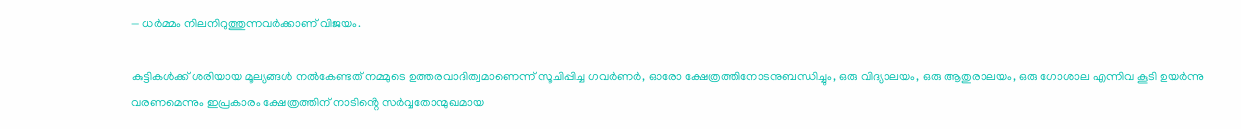— ധർമ്മം നിലനിറുത്തുന്നവർക്കാണ് വിജയം.

കുട്ടികൾക്ക് ശരിയായ മൂല്യങ്ങൾ നൽകേണ്ടത് നമ്മുടെ ഉത്തരവാദിത്വമാണെന്ന് സൂചിപ്പിച്ച ഗവർണർ, ഓരോ ക്ഷേത്രത്തിനോടനുബന്ധിച്ചും, ഒരു വിദ്യാലയം, ഒരു ആതുരാലയം, ഒരു ഗോശാല എന്നിവ കൂടി ഉയർന്നു വരണമെന്നും ഇപ്രകാരം ക്ഷേത്രത്തിന് നാടിൻ്റെ സർവ്വതോന്മുഖമായ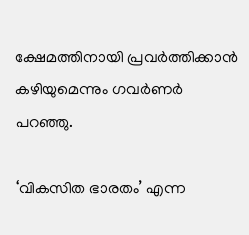ക്ഷേമത്തിനായി പ്രവർത്തിക്കാൻ കഴിയുമെന്നും ഗവർണർ പറഞ്ഞു.

‘വികസിത ഭാരതം’ എന്ന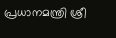പ്രധാനമന്ത്രി ശ്രീ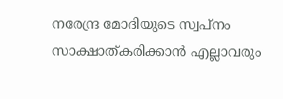നരേന്ദ്ര മോദിയുടെ സ്വപ്നം സാക്ഷാത്കരിക്കാൻ എല്ലാവരും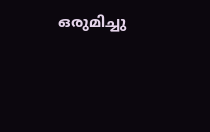ഒരുമിച്ചു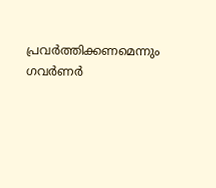പ്രവർത്തിക്കണമെന്നും ഗവർണർ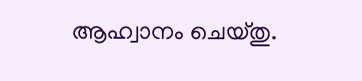ആഹ്വാനം ചെയ്തു.